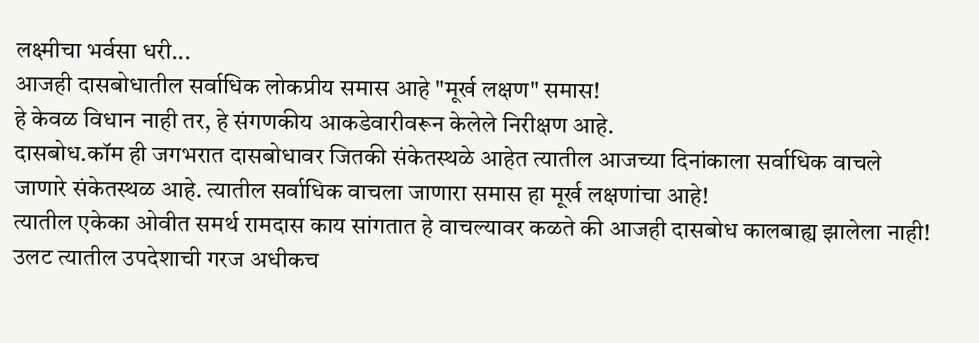लक्ष्मीचा भर्वसा धरी...
आजही दासबोधातील सर्वाधिक लोकप्रीय समास आहे "मूर्ख लक्षण" समास!
हे केवळ विधान नाही तर, हे संगणकीय आकडेवारीवरून केलेले निरीक्षण आहे.
दासबोध.कॉम ही जगभरात दासबोधावर जितकी संकेतस्थळे आहेत त्यातील आजच्या दिनांकाला सर्वाधिक वाचले जाणारे संकेतस्थळ आहे. त्यातील सर्वाधिक वाचला जाणारा समास हा मूर्ख लक्षणांचा आहे!
त्यातील एकेका ओवीत समर्थ रामदास काय सांगतात हे वाचल्यावर कळते की आजही दासबोध कालबाह्य झालेला नाही!
उलट त्यातील उपदेशाची गरज अधीकच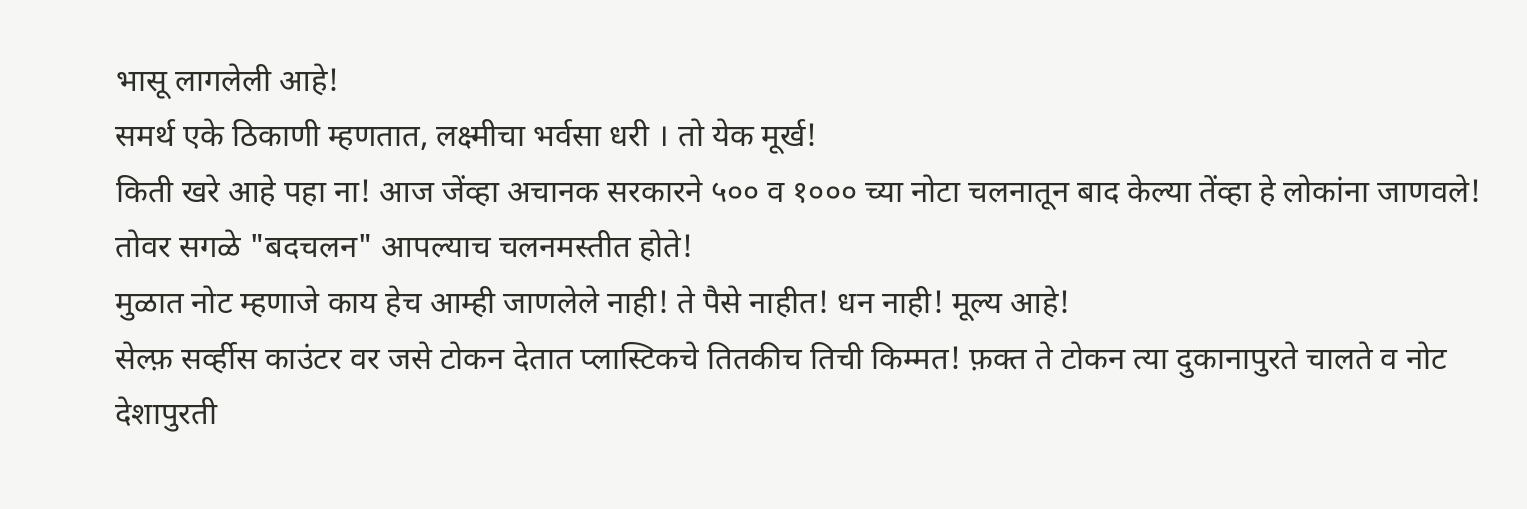भासू लागलेली आहे!
समर्थ एके ठिकाणी म्हणतात, लक्ष्मीचा भर्वसा धरी । तो येक मूर्ख!
किती खरे आहे पहा ना! आज जेंव्हा अचानक सरकारने ५०० व १००० च्या नोटा चलनातून बाद केल्या तेंव्हा हे लोकांना जाणवले!
तोवर सगळे "बदचलन" आपल्याच चलनमस्तीत होते!
मुळात नोट म्हणाजे काय हेच आम्ही जाणलेले नाही! ते पैसे नाहीत! धन नाही! मूल्य आहे!
सेल्फ़ सर्व्हीस काउंटर वर जसे टोकन देतात प्लास्टिकचे तितकीच तिची किम्मत! फ़क्त ते टोकन त्या दुकानापुरते चालते व नोट देशापुरती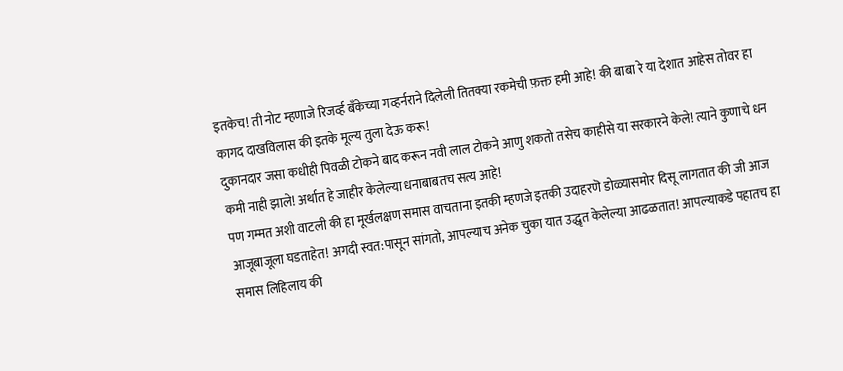इतकेच! ती नोट म्हणाजे रिजर्व्ह बॅंकेच्या गव्हर्नराने दिलेली तितक्या रकमेची फ़क्त हमी आहे! की बाबा रे या देशात आहेस तोवर हा कागद दाखविलास की इतके मूल्य तुला देऊ करू!
दुकानदार जसा कधीही पिवळी टोकने बाद करून नवी लाल टोकने आणु शकतो तसेच काहीसे या सरकारने केले! त्याने कुणाचे धन कमी नाही झाले! अर्थात हे जाहीर केलेल्या धनाबाबतच सत्य आहे!
पण गम्मत अशी वाटली की हा मूर्खलक्षण समास वाचताना इतकी म्हणजे इतकी उदाहरणॆ डोळ्यासमोर दिसू लागतात की जी आज आजूबाजूला घडताहेत! अगदी स्वत:पासून सांगतो, आपल्याच अनेक चुका यात उद्धृत केलेल्या आढळतात! आपल्याकडे पहातच हा समास लिहिलाय की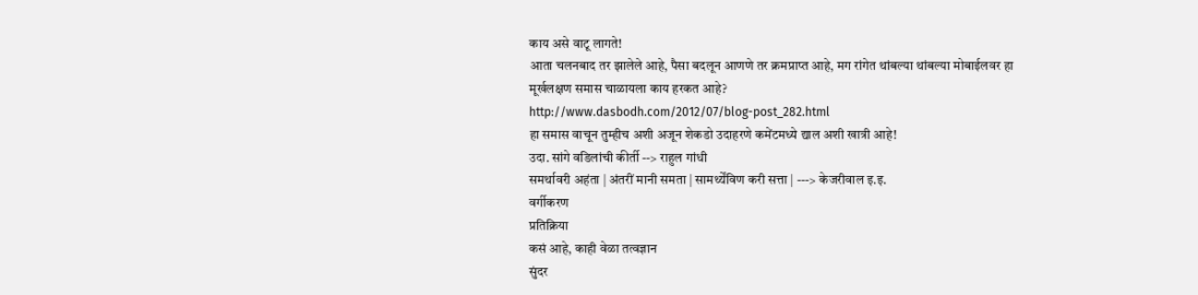काय असे वाटू लागते!
आता चलनबाद तर झालेले आहे, पैसा बदलून आणणे तर क्रमप्राप्त आहे, मग रांगेत थांबल्या थांबल्या मोबाईलवर हा मूर्खलक्षण समास चाळायला काय हरकत आहे?
http://www.dasbodh.com/2012/07/blog-post_282.html
हा समास वाचून तुम्हीच अशी अजून शेकडो उदाहरणे कमेंटमध्ये द्याल अशी खात्री आहे!
उदा. सांगे वडिलांची कीर्ती --> राहुल गांधी
समर्थावरी अहंता | अंतरीं मानी समता | सामर्थ्येंविण करी सत्ता | ---> केजरीवाल इ.इ.
वर्गीकरण
प्रतिक्रिया
कसं आहे, काही वेळा तत्वज्ञान
सुंदर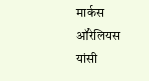मार्कस ऑरेलियस यांसी